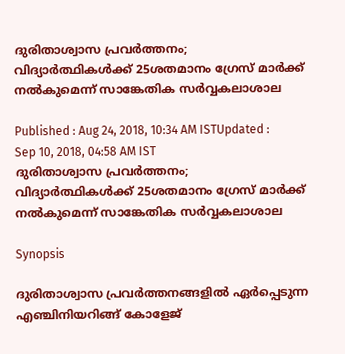ദുരിതാശ്വാസ പ്രവർത്തനം; വിദ്യാര്‍ത്ഥികള്‍ക്ക് 25ശതമാനം ഗ്രേസ് മാര്‍ക്ക് നല്‍കുമെന്ന് സാങ്കേതിക സര്‍വ്വകലാശാല

Published : Aug 24, 2018, 10:34 AM ISTUpdated : Sep 10, 2018, 04:58 AM IST
ദുരിതാശ്വാസ പ്രവർത്തനം; വിദ്യാര്‍ത്ഥികള്‍ക്ക് 25ശതമാനം ഗ്രേസ് മാര്‍ക്ക് നല്‍കുമെന്ന് സാങ്കേതിക സര്‍വ്വകലാശാല

Synopsis

ദുരിതാശ്വാസ പ്രവര്‍ത്തനങ്ങളില്‍ ഏര്‍പ്പെടുന്ന എഞ്ചിനിയറിങ്ങ് കോളേജ്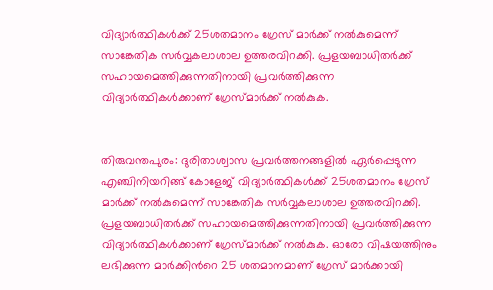വിദ്യാര്‍ത്ഥികള്‍ക്ക് 25ശതമാനം ഗ്രേസ് മാര്‍ക്ക് നല്‍കുമെന്ന് സാങ്കേതിക സര്‍വ്വകലാശാല ഉത്തരവിറക്കി. പ്രളയബാധിതര്‍ക്ക് സഹായമെത്തിക്കുന്നതിനായി പ്രവര്‍ത്തിക്കുന്ന വിദ്യാര്‍ത്ഥികള്‍ക്കാണ് ഗ്രേസ്മാര്‍ക്ക് നല്‍കുക.


തിരുവന്തപുരം: ദുരിതാശ്വാസ പ്രവര്‍ത്തനങ്ങളില്‍ ഏര്‍പ്പെടുന്ന എഞ്ചിനിയറിങ്ങ് കോളേജ് വിദ്യാര്‍ത്ഥികള്‍ക്ക് 25ശതമാനം ഗ്രേസ് മാര്‍ക്ക് നല്‍കുമെന്ന് സാങ്കേതിക സര്‍വ്വകലാശാല ഉത്തരവിറക്കി. പ്രളയബാധിതര്‍ക്ക് സഹായമെത്തിക്കുന്നതിനായി പ്രവര്‍ത്തിക്കുന്ന വിദ്യാര്‍ത്ഥികള്‍ക്കാണ് ഗ്രേസ്മാര്‍ക്ക് നല്‍കുക. ഓരോ വിഷയത്തിനും ലഭിക്കുന്ന മാര്‍ക്കിന്‍റെ 25 ശതമാനമാണ് ഗ്രേസ് മാര്‍ക്കായി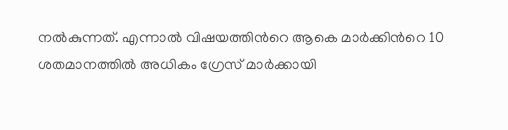നല്‍കുന്നത്. എന്നാല്‍ വിഷയത്തിന്‍റെ ആകെ മാര്‍ക്കിന്‍റെ 10 ശതമാനത്തില്‍ അധികം ഗ്രേസ് മാര്‍ക്കായി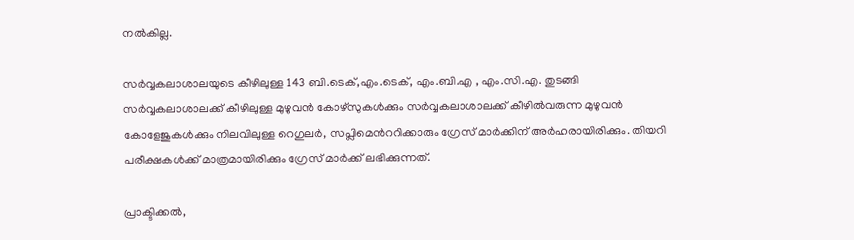നല്‍കില്ല.

സര്‍വ്വകലാശാലയുടെ കീഴിലുള്ള 143 ബി.ടെക്,എം.ടെക്, എം.ബി.എ , എം.സി.എ. തുടങ്ങി സര്‍വ്വകലാശാലക്ക് കീഴിലുള്ള മുഴുവന്‍ കോഴ്‌സുകള്‍ക്കും സര്‍വ്വകലാശാലക്ക് കീഴില്‍വരുന്ന മുഴുവന്‍ കോളേജുകള്‍ക്കും നിലവിലുള്ള റെഗുലര്‍, സപ്ലിമെന്‍‌ററിക്കാരും ഗ്രേസ് മാര്‍ക്കിന് അര്‍ഹരായിരിക്കും. തിയറി പരീക്ഷകള്‍ക്ക് മാത്രമായിരിക്കും ഗ്രേസ് മാര്‍ക്ക് ലഭിക്കുന്നത്.

പ്രാക്ടിക്കല്‍,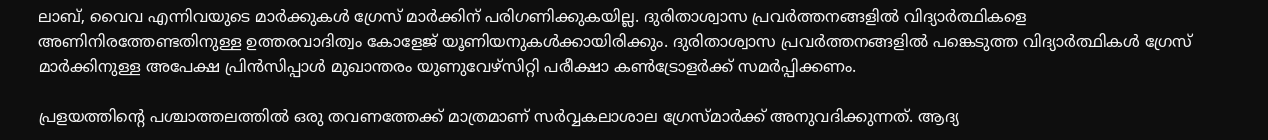ലാബ്, വൈവ എന്നിവയുടെ മാര്‍ക്കുകള്‍ ഗ്രേസ് മാര്‍ക്കിന് പരിഗണിക്കുകയില്ല. ദുരിതാശ്വാസ പ്രവര്‍ത്തനങ്ങളില്‍ വിദ്യാര്‍ത്ഥികളെ അണിനിരത്തേണ്ടതിനുള്ള ഉത്തരവാദിത്വം കോളേജ് യൂണിയനുകള്‍ക്കായിരിക്കും. ദുരിതാശ്വാസ പ്രവര്‍ത്തനങ്ങളില്‍ പങ്കെടുത്ത വിദ്യാര്‍ത്ഥികള്‍ ഗ്രേസ് മാര്‍ക്കിനുള്ള അപേക്ഷ പ്രിന്‍സിപ്പാള്‍ മുഖാന്തരം യുണുവേഴ്‌സിറ്റി പരീക്ഷാ കണ്‍ട്രോളര്‍ക്ക് സമര്‍പ്പിക്കണം.

പ്രളയത്തിന്‍റെ പശ്ചാത്തലത്തില്‍ ഒരു തവണത്തേക്ക് മാത്രമാണ് സര്‍വ്വകലാശാല ഗ്രേസ്മാര്‍ക്ക് അനുവദിക്കുന്നത്. ആദ്യ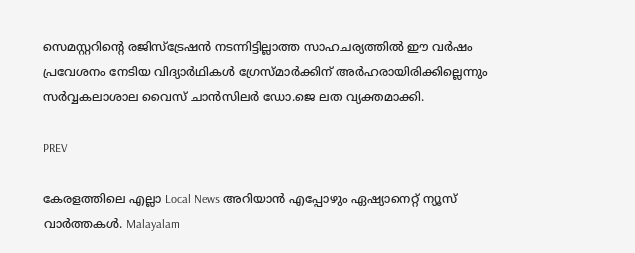സെമസ്റ്ററിന്‍റെ രജിസ്‌ട്രേഷന്‍ നടന്നിട്ടില്ലാത്ത സാഹചര്യത്തില്‍ ഈ വര്‍ഷം പ്രവേശനം നേടിയ വിദ്യാര്‍ഥികള്‍ ഗ്രേസ്മാര്‍ക്കിന് അര്‍ഹരായിരിക്കില്ലെന്നും സര്‍വ്വകലാശാല വൈസ് ചാന്‍സിലര്‍ ഡോ.ജെ ലത വ്യക്തമാക്കി.

PREV

കേരളത്തിലെ എല്ലാ Local News അറിയാൻ എപ്പോഴും ഏഷ്യാനെറ്റ് ന്യൂസ് വാർത്തകൾ. Malayalam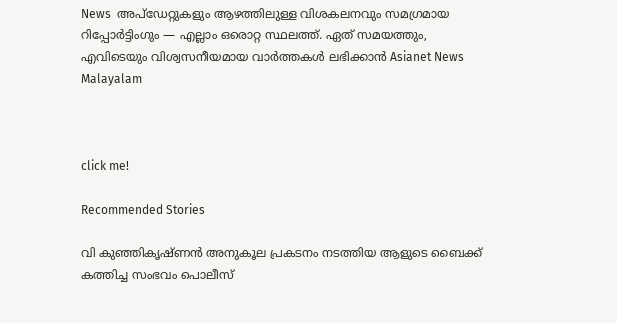News  അപ്‌ഡേറ്റുകളും ആഴത്തിലുള്ള വിശകലനവും സമഗ്രമായ റിപ്പോർട്ടിംഗും — എല്ലാം ഒരൊറ്റ സ്ഥലത്ത്. ഏത് സമയത്തും, എവിടെയും വിശ്വസനീയമായ വാർത്തകൾ ലഭിക്കാൻ Asianet News Malayalam



click me!

Recommended Stories

വി കുഞ്ഞികൃഷ്ണൻ അനുകൂല പ്രകടനം നടത്തിയ ആളുടെ ബൈക്ക് കത്തിച്ച സംഭവം പൊലീസ്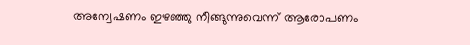അന്വേഷണം ഇഴഞ്ഞു നീങ്ങുന്നുവെന്ന് ആരോപണം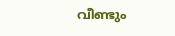വീണ്ടും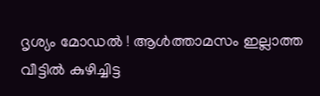ദൃശ്യം മോഡൽ ! ആൾത്താമസം ഇല്ലാത്ത വീട്ടിൽ കുഴിച്ചിട്ട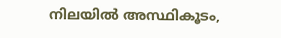നിലയിൽ അസ്ഥികൂടം,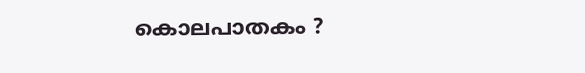കൊലപാതകം ?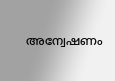അന്വേഷണം